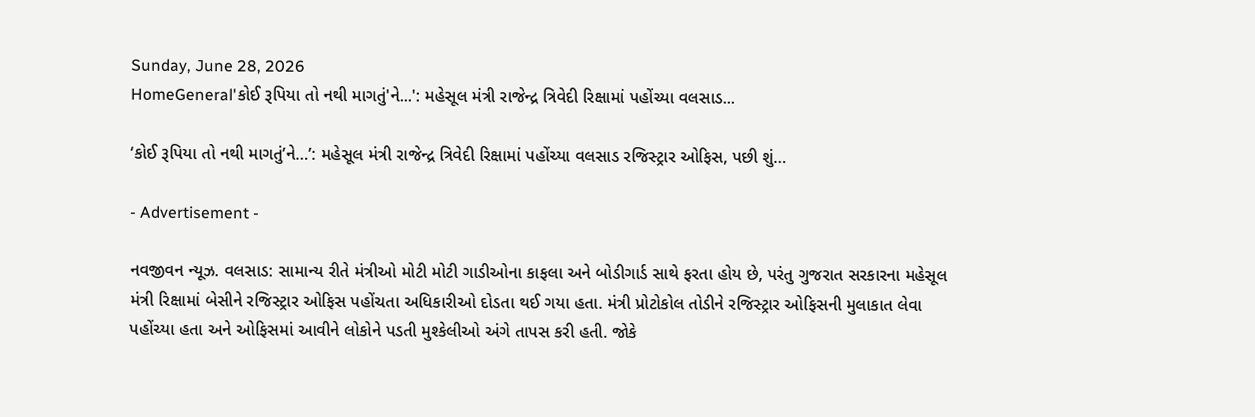Sunday, June 28, 2026
HomeGeneral'કોઈ રૂપિયા તો નથી માગતું'ને...': મહેસૂલ મંત્રી રાજેન્દ્ર ત્રિવેદી રિક્ષામાં પહોંચ્યા વલસાડ...

‘કોઈ રૂપિયા તો નથી માગતું’ને…’: મહેસૂલ મંત્રી રાજેન્દ્ર ત્રિવેદી રિક્ષામાં પહોંચ્યા વલસાડ રજિસ્ટ્રાર ઓફિસ, પછી શું…

- Advertisement -

નવજીવન ન્યૂઝ. વલસાડ: સામાન્ય રીતે મંત્રીઓ મોટી મોટી ગાડીઓના કાફલા અને બોડીગાર્ડ સાથે ફરતા હોય છે, પરંતુ ગુજરાત સરકારના મહેસૂલ મંત્રી રિક્ષામાં બેસીને રજિસ્ટ્રાર ઓફિસ પહોંચતા અધિકારીઓ દોડતા થઈ ગયા હતા. મંત્રી પ્રોટોકોલ તોડીને રજિસ્ટ્રાર ઓફિસની મુલાકાત લેવા પહોંચ્યા હતા અને ઓફિસમાં આવીને લોકોને પડતી મુશ્કેલીઓ અંગે તાપસ કરી હતી. જોકે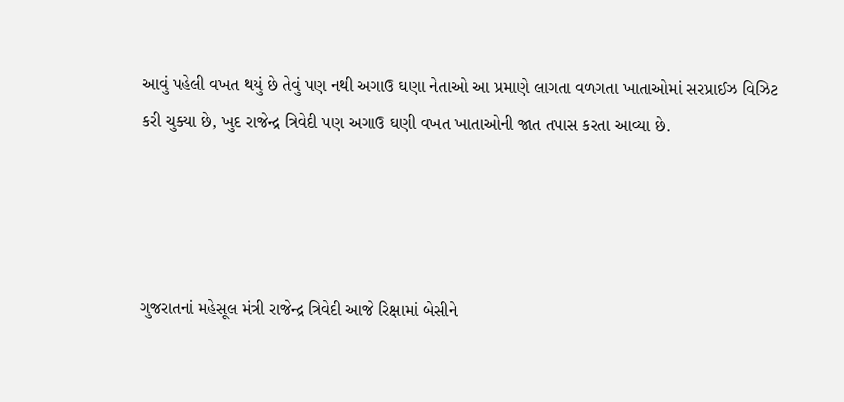આવું પહેલી વખત થયું છે તેવું પણ નથી અગાઉ ઘણા નેતાઓ આ પ્રમાણે લાગતા વળગતા ખાતાઓમાં સરપ્રાઈઝ વિઝિટ કરી ચુક્યા છે, ખુદ રાજેન્દ્ર ત્રિવેદી પણ અગાઉ ઘણી વખત ખાતાઓની જાત તપાસ કરતા આવ્યા છે.




ગુજરાતનાં મહેસૂલ મંત્રી રાજેન્દ્ર ત્રિવેદી આજે રિક્ષામાં બેસીને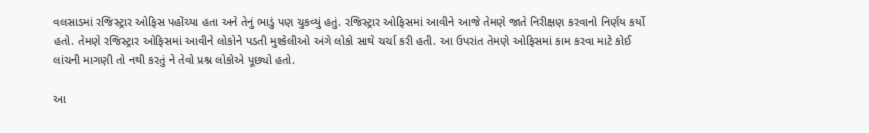વલસાડમાં રજિસ્ટ્રાર ઓફિસ પહોંચ્યા હતા અને તેનું ભાડું પણ ચુકવ્યું હતું. રજિસ્ટ્રાર ઓફિસમાં આવીને આજે તેમણે જાતે નિરીક્ષણ કરવાનો નિર્ણય કર્યો હતો. તેમણે રજિસ્ટ્રાર ઓફિસમાં આવીને લોકોને પડતી મુશ્કેલીઓ અંગે લોકો સાથે ચર્ચા કરી હતી. આ ઉપરાંત તેમણે ઓફિસમાં કામ કરવા માટે કોઈ લાંચની માગણી તો નથી કરતું ને તેવો પ્રશ્ન લોકોએ પૂછ્યો હતો.

આ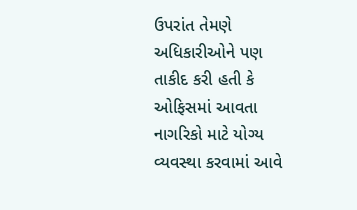ઉપરાંત તેમણે અધિકારીઓને પણ તાકીદ કરી હતી કે ઓફિસમાં આવતા નાગરિકો માટે યોગ્ય વ્યવસ્થા કરવામાં આવે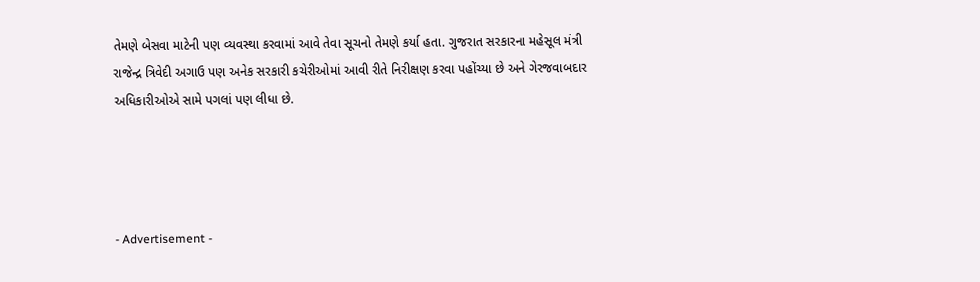તેમણે બેસવા માટેની પણ વ્યવસ્થા કરવામાં આવે તેવા સૂચનો તેમણે કર્યા હતા. ગુજરાત સરકારના મહેસૂલ મંત્રી રાજેન્દ્ર ત્રિવેદી અગાઉ પણ અનેક સરકારી કચેરીઓમાં આવી રીતે નિરીક્ષણ કરવા પહોંચ્યા છે અને ગેરજવાબદાર અધિકારીઓએ સામે પગલાં પણ લીધા છે.




- Advertisement -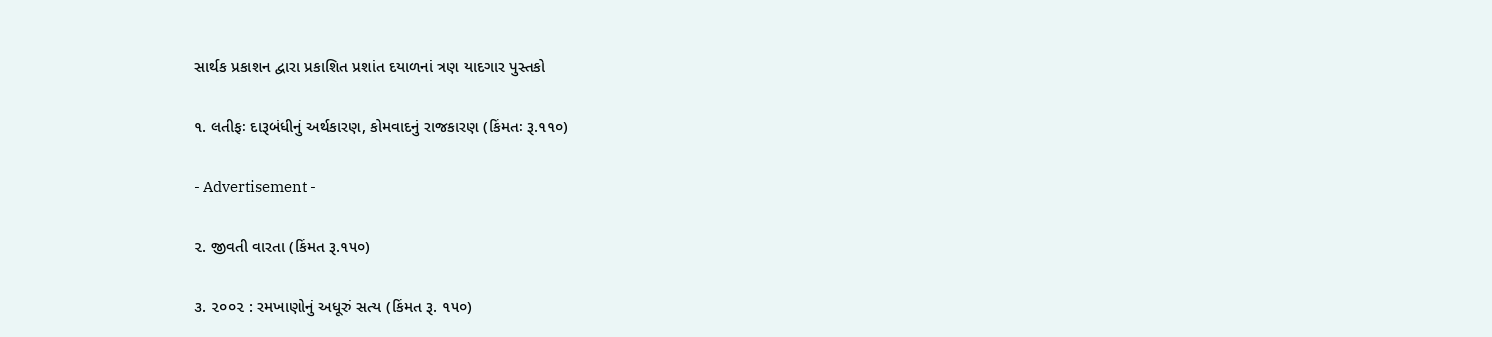સાર્થક પ્રકાશન દ્વારા પ્રકાશિત પ્રશાંત દયાળનાં ત્રણ યાદગાર પુસ્તકો

૧. લતીફઃ દારૂબંધીનું અર્થકારણ, કોમવાદનું રાજકારણ (કિંમતઃ રૂ.૧૧૦)

- Advertisement -

૨. જીવતી વારતા (કિંમત રૂ.૧૫૦)

૩. ૨૦૦૨ : રમખાણોનું અધૂરું સત્ય (કિંમત રૂ. ૧૫૦)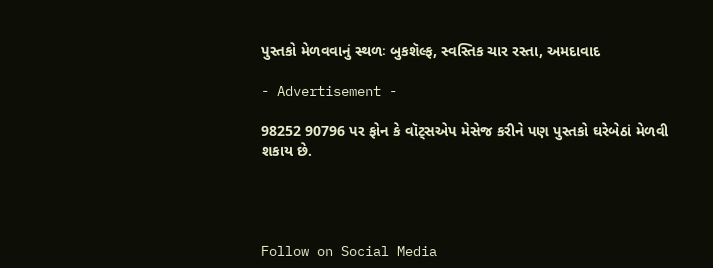પુસ્તકો મેળવવાનું સ્થળઃ બુકશૅલ્ફ, સ્વસ્તિક ચાર રસ્તા, અમદાવાદ

- Advertisement -

98252 90796 પર ફોન કે વૉટ્સએપ મેસેજ કરીને પણ પુસ્તકો ઘરેબેઠાં મેળવી શકાય છે.




Follow on Social Media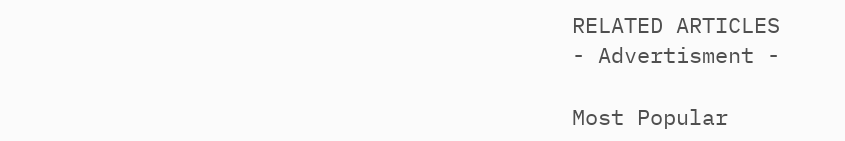RELATED ARTICLES
- Advertisment -

Most Popular